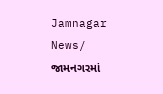Jamnagar News/ જામનગરમાં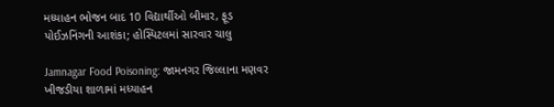મધ્યાહન ભોજન બાદ 10 વિદ્યાર્થીઓ બીમાર, ફૂડ પોઈઝનિંગની આશંકા; હોસ્પિટલમાં સારવાર ચાલુ

Jamnagar Food Poisoning: જામનગર જિલ્લાના મણવર ખીજડીયા શાળામાં મધ્યાહન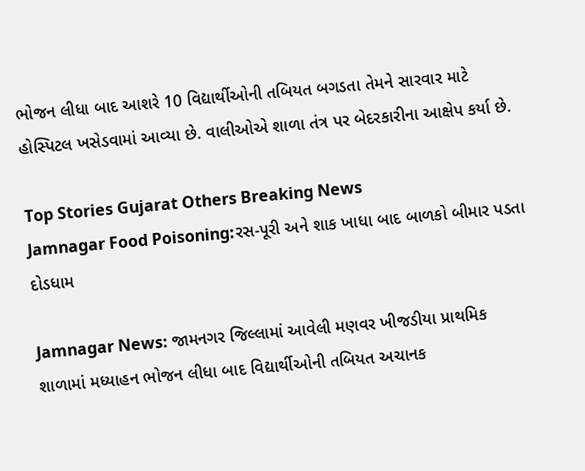ભોજન લીધા બાદ આશરે 10 વિદ્યાર્થીઓની તબિયત બગડતા તેમને સારવાર માટે હોસ્પિટલ ખસેડવામાં આવ્યા છે. વાલીઓએ શાળા તંત્ર પર બેદરકારીના આક્ષેપ કર્યા છે.

Top Stories Gujarat Others Breaking News
Jamnagar Food Poisoning:રસ-પૂરી અને શાક ખાધા બાદ બાળકો બીમાર પડતા દોડધામ

Jamnagar News: જામનગર જિલ્લામાં આવેલી મણવર ખીજડીયા પ્રાથમિક શાળામાં મધ્યાહન ભોજન લીધા બાદ વિદ્યાર્થીઓની તબિયત અચાનક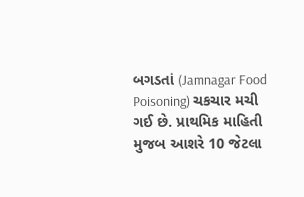બગડતાં (Jamnagar Food Poisoning) ચકચાર મચી ગઈ છે. પ્રાથમિક માહિતી મુજબ આશરે 10 જેટલા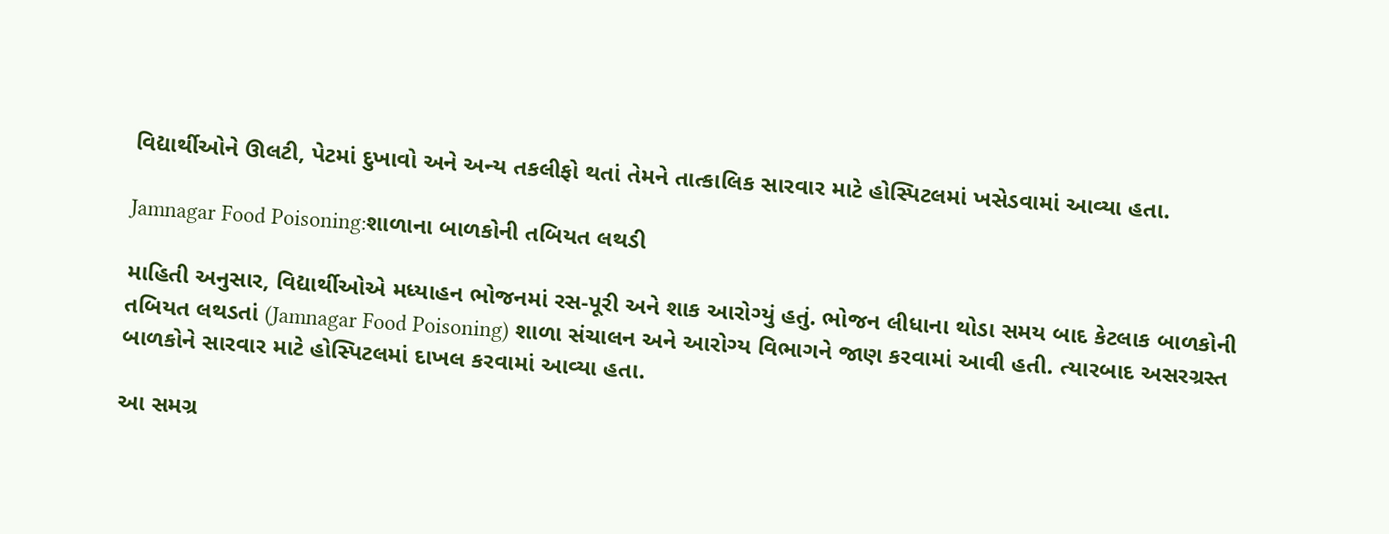વિદ્યાર્થીઓને ઊલટી, પેટમાં દુખાવો અને અન્ય તકલીફો થતાં તેમને તાત્કાલિક સારવાર માટે હોસ્પિટલમાં ખસેડવામાં આવ્યા હતા.

Jamnagar Food Poisoning:શાળાના બાળકોની તબિયત લથડી

માહિતી અનુસાર, વિદ્યાર્થીઓએ મધ્યાહન ભોજનમાં રસ-પૂરી અને શાક આરોગ્યું હતું. ભોજન લીધાના થોડા સમય બાદ કેટલાક બાળકોની તબિયત લથડતાં (Jamnagar Food Poisoning) શાળા સંચાલન અને આરોગ્ય વિભાગને જાણ કરવામાં આવી હતી. ત્યારબાદ અસરગ્રસ્ત બાળકોને સારવાર માટે હોસ્પિટલમાં દાખલ કરવામાં આવ્યા હતા.

આ સમગ્ર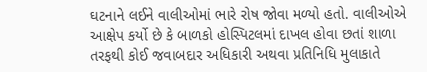ઘટનાને લઈને વાલીઓમાં ભારે રોષ જોવા મળ્યો હતો. વાલીઓએ આક્ષેપ કર્યો છે કે બાળકો હોસ્પિટલમાં દાખલ હોવા છતાં શાળા તરફથી કોઈ જવાબદાર અધિકારી અથવા પ્રતિનિધિ મુલાકાતે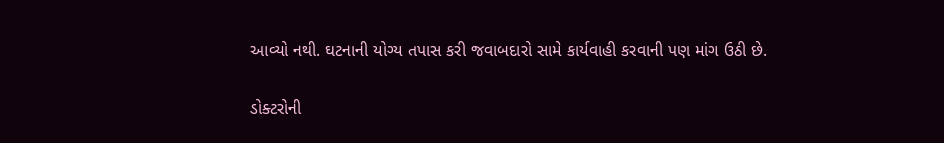આવ્યો નથી. ઘટનાની યોગ્ય તપાસ કરી જવાબદારો સામે કાર્યવાહી કરવાની પણ માંગ ઉઠી છે.

ડોક્ટરોની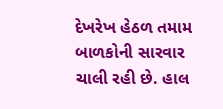દેખરેખ હેઠળ તમામ બાળકોની સારવાર ચાલી રહી છે. હાલ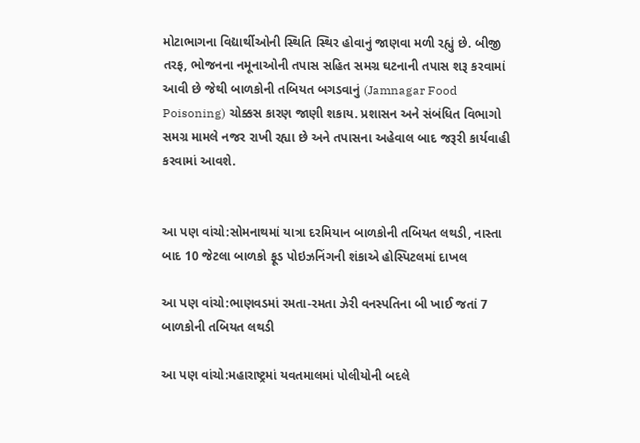મોટાભાગના વિદ્યાર્થીઓની સ્થિતિ સ્થિર હોવાનું જાણવા મળી રહ્યું છે. બીજી તરફ, ભોજનના નમૂનાઓની તપાસ સહિત સમગ્ર ઘટનાની તપાસ શરૂ કરવામાં આવી છે જેથી બાળકોની તબિયત બગડવાનું (Jamnagar Food Poisoning) ચોક્કસ કારણ જાણી શકાય. પ્રશાસન અને સંબંધિત વિભાગો સમગ્ર મામલે નજર રાખી રહ્યા છે અને તપાસના અહેવાલ બાદ જરૂરી કાર્યવાહી કરવામાં આવશે.


આ પણ વાંચો:સોમનાથમાં યાત્રા દરમિયાન બાળકોની તબિયત લથડી, નાસ્તા બાદ 10 જેટલા બાળકો ફૂડ પોઇઝનિંગની શંકાએ હોસ્પિટલમાં દાખલ

આ પણ વાંચો:ભાણવડમાં રમતા-રમતા ઝેરી વનસ્પતિના બી ખાઈ જતાં 7 બાળકોની તબિયત લથડી

આ પણ વાંચો:મહારાષ્ટ્રમાં યવતમાલમાં પોલીયોની બદલે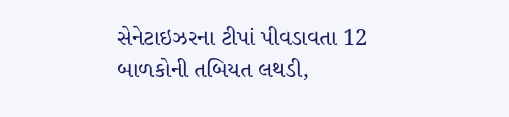સેનેટાઇઝરના ટીપાં પીવડાવતા 12 બાળકોની તબિયત લથડી,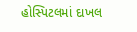હોસ્પિટલમાં દાખલ